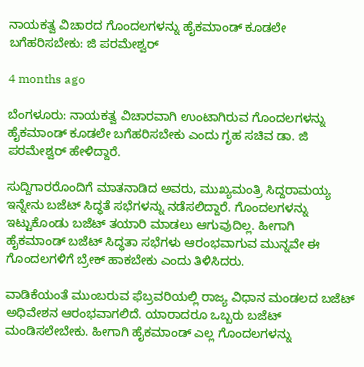ನಾಯಕತ್ವ ವಿಚಾರದ ಗೊಂದಲಗಳನ್ನು ಹೈಕಮಾಂಡ್ ಕೂಡಲೇ ಬಗೆಹರಿಸಬೇಕು: ಜಿ ಪರಮೇಶ್ವರ್

4 months ago

ಬೆಂಗಳೂರು: ನಾಯಕತ್ವ ವಿಚಾರವಾಗಿ ಉಂಟಾಗಿರುವ ಗೊಂದಲಗಳನ್ನು ಹೈಕಮಾಂಡ್ ಕೂಡಲೇ ಬಗೆಹರಿಸಬೇಕು ಎಂದು ಗೃಹ ಸಚಿವ ಡಾ. ಜಿ ಪರಮೇಶ್ವರ್ ಹೇಳಿದ್ದಾರೆ.

ಸುದ್ದಿಗಾರರೊಂದಿಗೆ ಮಾತನಾಡಿದ ಅವರು, ಮುಖ್ಯಮಂತ್ರಿ ಸಿದ್ದರಾಮಯ್ಯ ಇನ್ನೇನು ಬಜೆಟ್ ಸಿದ್ಧತೆ ಸಭೆಗಳನ್ನು ನಡೆಸಲಿದ್ದಾರೆ. ಗೊಂದಲಗಳನ್ನು ಇಟ್ಟುಕೊಂಡು ಬಜೆಟ್ ತಯಾರಿ ಮಾಡಲು ಆಗುವುದಿಲ್ಲ. ಹೀಗಾಗಿ ಹೈಕಮಾಂಡ್ ಬಜೆಟ್ ಸಿದ್ಧತಾ ಸಭೆಗಳು ಆರಂಭವಾಗುವ ಮುನ್ನವೇ ಈ ಗೊಂದಲಗಳಿಗೆ ಬ್ರೇಕ್ ಹಾಕಬೇಕು ಎಂದು ತಿಳಿಸಿದರು.

ವಾಡಿಕೆಯಂತೆ ಮುಂಬರುವ ಫೆಬ್ರವರಿಯಲ್ಲಿ ರಾಜ್ಯ ವಿಧಾನ ಮಂಡಲದ ಬಜೆಟ್ ಅಧಿವೇಶನ ಆರಂಭವಾಗಲಿದೆ. ಯಾರಾದರೂ ಒಬ್ಬರು ಬಜೆಟ್ ಮಂಡಿಸಲೇಬೇಕು. ಹೀಗಾಗಿ ಹೈಕಮಾಂಡ್ ಎಲ್ಲ ಗೊಂದಲಗಳನ್ನು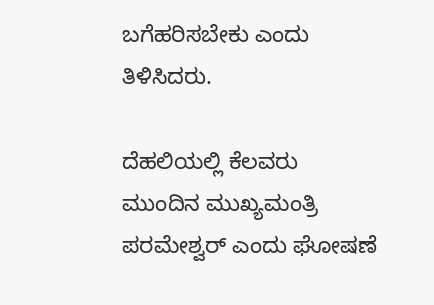ಬಗೆಹರಿಸಬೇಕು ಎಂದು ತಿಳಿಸಿದರು.

ದೆಹಲಿಯಲ್ಲಿ ಕೆಲವರು ಮುಂದಿನ ಮುಖ್ಯಮಂತ್ರಿ ಪರಮೇಶ್ವರ್ ಎಂದು ಘೋಷಣೆ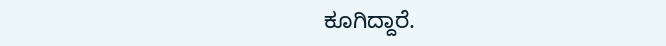ಕೂಗಿದ್ದಾರೆ.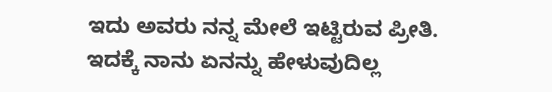ಇದು ಅವರು ನನ್ನ ಮೇಲೆ ಇಟ್ಟಿರುವ ಪ್ರೀತಿ. ಇದಕ್ಕೆ ನಾನು ಏನನ್ನು ಹೇಳುವುದಿಲ್ಲ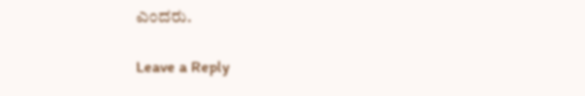ಎಂದರು.

Leave a Reply